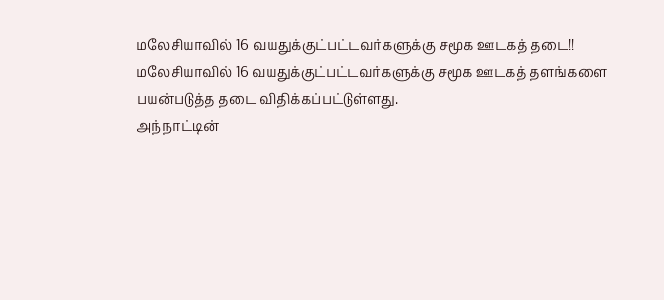மலேசியாவில் 16 வயதுக்குட்பட்டவர்களுக்கு சமூக ஊடகத் தடை!!
மலேசியாவில் 16 வயதுக்குட்பட்டவர்களுக்கு சமூக ஊடகத் தளங்களை பயன்படுத்த தடை விதிக்கப்பட்டுள்ளது.
அந்நாட்டின்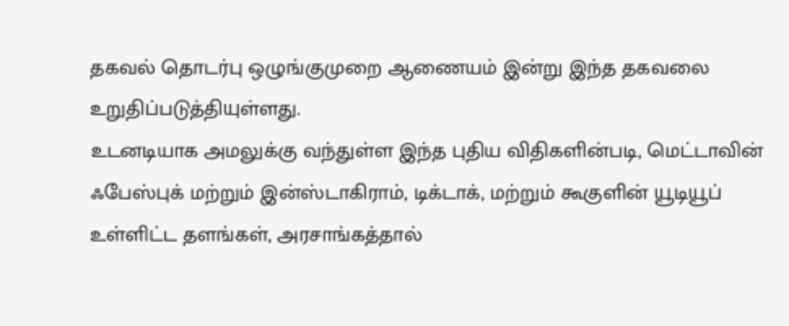தகவல் தொடர்பு ஒழுங்குமுறை ஆணையம் இன்று இந்த தகவலை உறுதிப்படுத்தியுள்ளது.
உடனடியாக அமலுக்கு வந்துள்ள இந்த புதிய விதிகளின்படி, மெட்டாவின் ஃபேஸ்புக் மற்றும் இன்ஸ்டாகிராம், டிக்டாக், மற்றும் கூகுளின் யூடியூப் உள்ளிட்ட தளங்கள், அரசாங்கத்தால்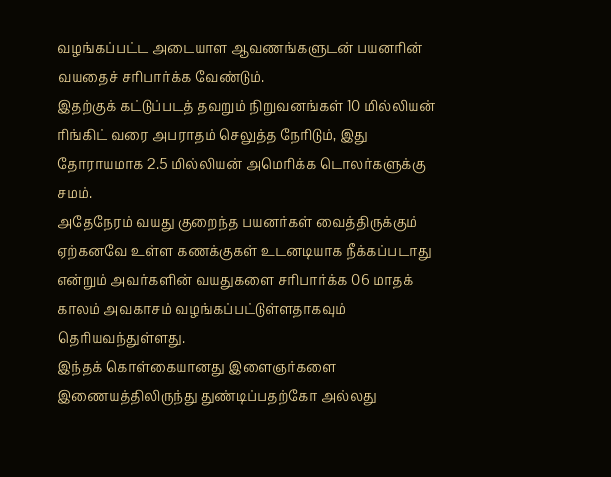வழங்கப்பட்ட அடையாள ஆவணங்களுடன் பயனரின் வயதைச் சரிபார்க்க வேண்டும்.
இதற்குக் கட்டுப்படத் தவறும் நிறுவனங்கள் 10 மில்லியன் ரிங்கிட் வரை அபராதம் செலுத்த நேரிடும், இது தோராயமாக 2.5 மில்லியன் அமெரிக்க டொலர்களுக்கு சமம்.
அதேநேரம் வயது குறைந்த பயனர்கள் வைத்திருக்கும் ஏற்கனவே உள்ள கணக்குகள் உடனடியாக நீக்கப்படாது என்றும் அவர்களின் வயதுகளை சரிபார்க்க 06 மாதக் காலம் அவகாசம் வழங்கப்பட்டுள்ளதாகவும் தெரியவந்துள்ளது.
இந்தக் கொள்கையானது இளைஞர்களை இணையத்திலிருந்து துண்டிப்பதற்கோ அல்லது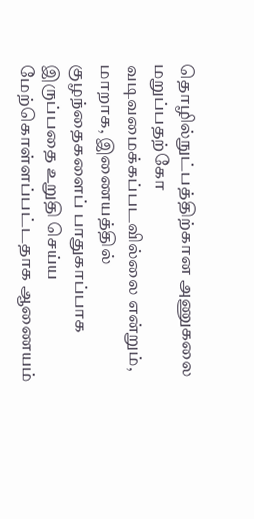தொழில்நுட்பத்திற்கான அணுகலை மறுப்பதற்கோ வடிவமைக்கப்படவில்லை என்றும், மாறாக, இணையத்தில் குழந்தைகளைப் பாதுகாப்பாக இருப்பதை உறுதி செய்ய மேற்கொள்ளப்பட்டதாக ஆணையம்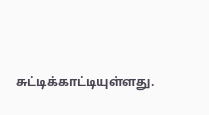சுட்டிக்காட்டியுள்ளது.